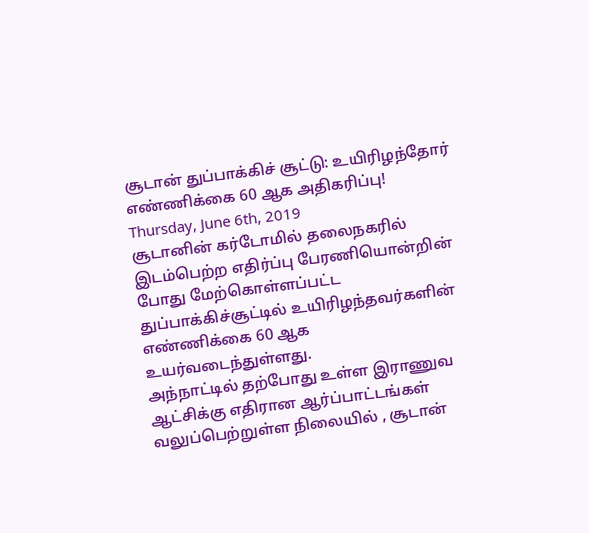சூடான் துப்பாக்கிச் சூட்டு: உயிரிழந்தோர் எண்ணிக்கை 60 ஆக அதிகரிப்பு!
Thursday, June 6th, 2019
சூடானின் கர்டோமில் தலைநகரில் இடம்பெற்ற எதிர்ப்பு பேரணியொன்றின் போது மேற்கொள்ளப்பட்ட துப்பாக்கிச்சூட்டில் உயிரிழந்தவர்களின் எண்ணிக்கை 60 ஆக உயர்வடைந்துள்ளது.
அந்நாட்டில் தற்போது உள்ள இராணுவ ஆட்சிக்கு எதிரான ஆர்ப்பாட்டங்கள் வலுப்பெற்றுள்ள நிலையில் , சூடான்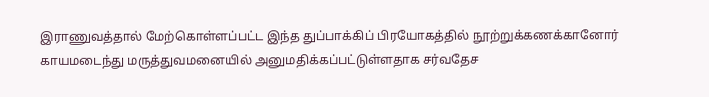இராணுவத்தால் மேற்கொள்ளப்பட்ட இந்த துப்பாக்கிப் பிரயோகத்தில் நூற்றுக்கணக்கானோர் காயமடைந்து மருத்துவமனையில் அனுமதிக்கப்பட்டுள்ளதாக சர்வதேச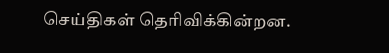செய்திகள் தெரிவிக்கின்றன.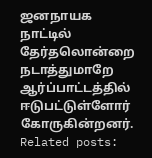ஜனநாயக நாட்டில் தேர்தலொன்றை நடாத்துமாறே ஆர்ப்பாட்டத்தில் ஈடுபட்டுள்ளோர் கோருகின்றனர்.
Related posts: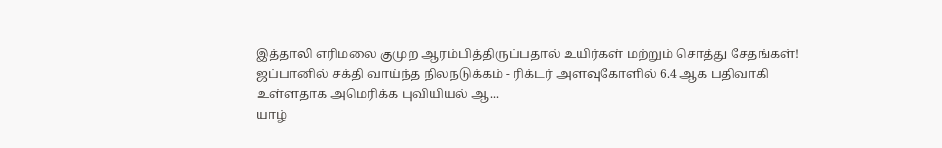இத்தாலி எரிமலை குமுற ஆரம்பித்திருப்பதால் உயிர்கள் மற்றும் சொத்து சேதங்கள்!
ஜப்பானில் சக்தி வாய்ந்த நிலநடுக்கம் - ரிக்டர் அளவுகோளில் 6.4 ஆக பதிவாகி உள்ளதாக அமெரிக்க புவியியல் ஆ...
யாழ்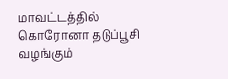மாவட்டத்தில் கொரோனா தடுப்பூசி வழங்கும்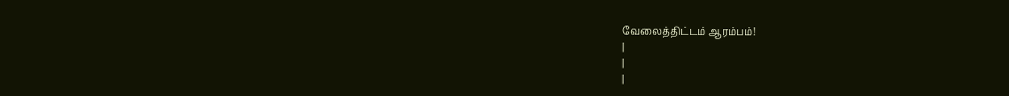வேலைத்திட்டம் ஆரம்பம்!
|
|
|